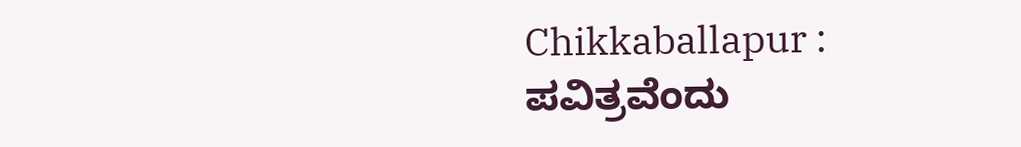Chikkaballapur : ಪವಿತ್ರವೆಂದು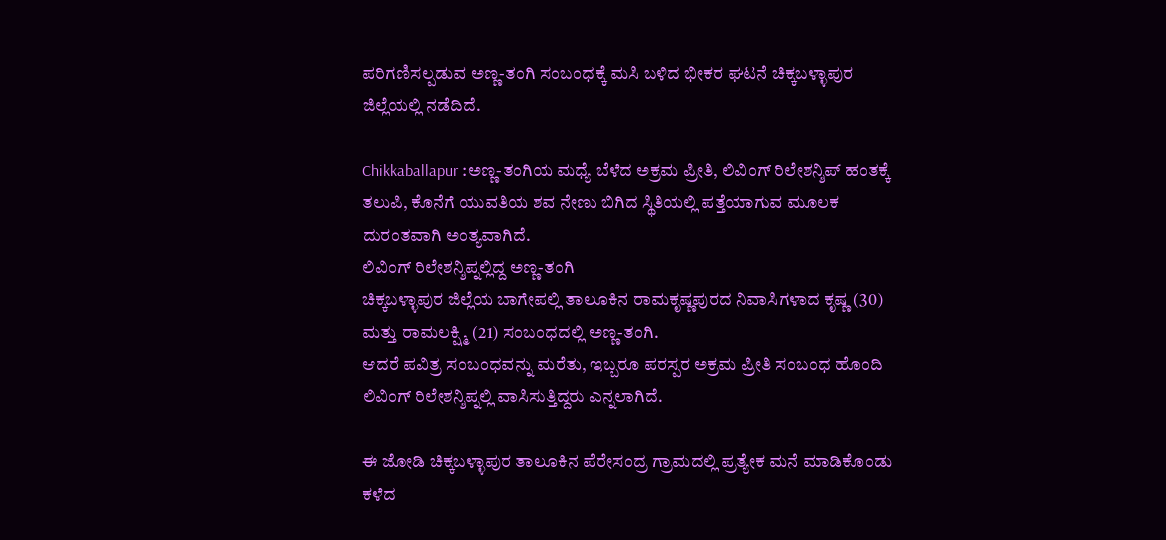ಪರಿಗಣಿಸಲ್ಪಡುವ ಅಣ್ಣ-ತಂಗಿ ಸಂಬಂಧಕ್ಕೆ ಮಸಿ ಬಳಿದ ಭೀಕರ ಘಟನೆ ಚಿಕ್ಕಬಳ್ಳಾಪುರ ಜಿಲ್ಲೆಯಲ್ಲಿ ನಡೆದಿದೆ.

Chikkaballapur :ಅಣ್ಣ-ತಂಗಿಯ ಮಧ್ಯೆ ಬೆಳೆದ ಅಕ್ರಮ ಪ್ರೀತಿ, ಲಿವಿಂಗ್ ರಿಲೇಶನ್ಶಿಪ್ ಹಂತಕ್ಕೆ ತಲುಪಿ, ಕೊನೆಗೆ ಯುವತಿಯ ಶವ ನೇಣು ಬಿಗಿದ ಸ್ಥಿತಿಯಲ್ಲಿ ಪತ್ತೆಯಾಗುವ ಮೂಲಕ ದುರಂತವಾಗಿ ಅಂತ್ಯವಾಗಿದೆ.
ಲಿವಿಂಗ್ ರಿಲೇಶನ್ಶಿಪ್ನಲ್ಲಿದ್ದ ಅಣ್ಣ-ತಂಗಿ
ಚಿಕ್ಕಬಳ್ಳಾಪುರ ಜಿಲ್ಲೆಯ ಬಾಗೇಪಲ್ಲಿ ತಾಲೂಕಿನ ರಾಮಕೃಷ್ಣಪುರದ ನಿವಾಸಿಗಳಾದ ಕೃಷ್ಣ (30) ಮತ್ತು ರಾಮಲಕ್ಷ್ಮಿ (21) ಸಂಬಂಧದಲ್ಲಿ ಅಣ್ಣ-ತಂಗಿ.
ಆದರೆ ಪವಿತ್ರ ಸಂಬಂಧವನ್ನು ಮರೆತು, ಇಬ್ಬರೂ ಪರಸ್ಪರ ಅಕ್ರಮ ಪ್ರೀತಿ ಸಂಬಂಧ ಹೊಂದಿ ಲಿವಿಂಗ್ ರಿಲೇಶನ್ಶಿಪ್ನಲ್ಲಿ ವಾಸಿಸುತ್ತಿದ್ದರು ಎನ್ನಲಾಗಿದೆ.

ಈ ಜೋಡಿ ಚಿಕ್ಕಬಳ್ಳಾಪುರ ತಾಲೂಕಿನ ಪೆರೇಸಂದ್ರ ಗ್ರಾಮದಲ್ಲಿ ಪ್ರತ್ಯೇಕ ಮನೆ ಮಾಡಿಕೊಂಡು ಕಳೆದ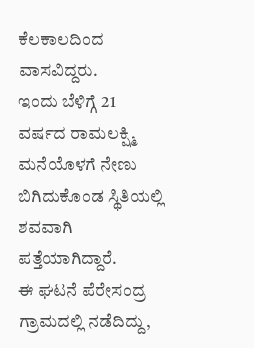ಕೆಲಕಾಲದಿಂದ ವಾಸವಿದ್ದರು.
ಇಂದು ಬೆಳಿಗ್ಗೆ 21 ವರ್ಷದ ರಾಮಲಕ್ಷ್ಮಿ ಮನೆಯೊಳಗೆ ನೇಣು ಬಿಗಿದುಕೊಂಡ ಸ್ಥಿತಿಯಲ್ಲಿ ಶವವಾಗಿ ಪತ್ತೆಯಾಗಿದ್ದಾರೆ.
ಈ ಘಟನೆ ಪೆರೇಸಂದ್ರ ಗ್ರಾಮದಲ್ಲಿ ನಡೆದಿದ್ದು,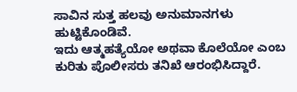ಸಾವಿನ ಸುತ್ತ ಹಲವು ಅನುಮಾನಗಳು ಹುಟ್ಟಿಕೊಂಡಿವೆ.
ಇದು ಆತ್ಮಹತ್ಯೆಯೋ ಅಥವಾ ಕೊಲೆಯೋ ಎಂಬ ಕುರಿತು ಪೊಲೀಸರು ತನಿಖೆ ಆರಂಭಿಸಿದ್ದಾರೆ.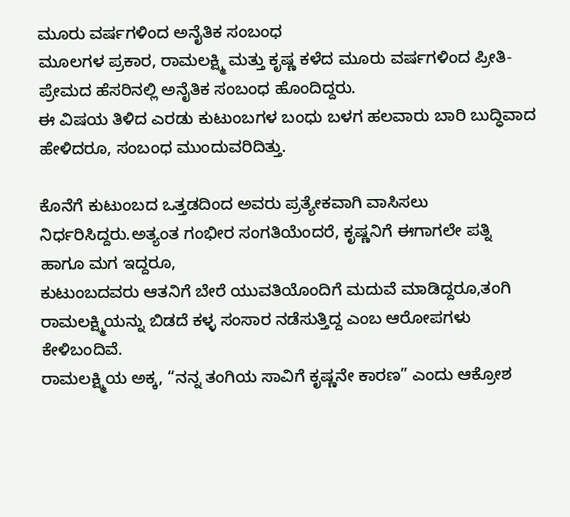ಮೂರು ವರ್ಷಗಳಿಂದ ಅನೈತಿಕ ಸಂಬಂಧ
ಮೂಲಗಳ ಪ್ರಕಾರ, ರಾಮಲಕ್ಷ್ಮಿ ಮತ್ತು ಕೃಷ್ಣ ಕಳೆದ ಮೂರು ವರ್ಷಗಳಿಂದ ಪ್ರೀತಿ-ಪ್ರೇಮದ ಹೆಸರಿನಲ್ಲಿ ಅನೈತಿಕ ಸಂಬಂಧ ಹೊಂದಿದ್ದರು.
ಈ ವಿಷಯ ತಿಳಿದ ಎರಡು ಕುಟುಂಬಗಳ ಬಂಧು ಬಳಗ ಹಲವಾರು ಬಾರಿ ಬುದ್ಧಿವಾದ ಹೇಳಿದರೂ, ಸಂಬಂಧ ಮುಂದುವರಿದಿತ್ತು.

ಕೊನೆಗೆ ಕುಟುಂಬದ ಒತ್ತಡದಿಂದ ಅವರು ಪ್ರತ್ಯೇಕವಾಗಿ ವಾಸಿಸಲು ನಿರ್ಧರಿಸಿದ್ದರು.ಅತ್ಯಂತ ಗಂಭೀರ ಸಂಗತಿಯೆಂದರೆ, ಕೃಷ್ಣನಿಗೆ ಈಗಾಗಲೇ ಪತ್ನಿ ಹಾಗೂ ಮಗ ಇದ್ದರೂ,
ಕುಟುಂಬದವರು ಆತನಿಗೆ ಬೇರೆ ಯುವತಿಯೊಂದಿಗೆ ಮದುವೆ ಮಾಡಿದ್ದರೂ,ತಂಗಿ ರಾಮಲಕ್ಷ್ಮಿಯನ್ನು ಬಿಡದೆ ಕಳ್ಳ ಸಂಸಾರ ನಡೆಸುತ್ತಿದ್ದ ಎಂಬ ಆರೋಪಗಳು ಕೇಳಿಬಂದಿವೆ.
ರಾಮಲಕ್ಷ್ಮಿಯ ಅಕ್ಕ, “ನನ್ನ ತಂಗಿಯ ಸಾವಿಗೆ ಕೃಷ್ಣನೇ ಕಾರಣ” ಎಂದು ಆಕ್ರೋಶ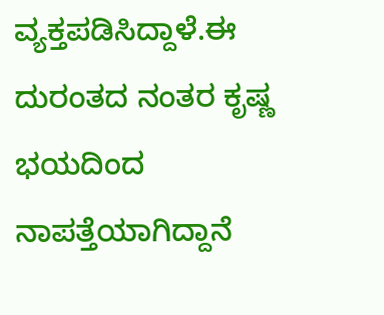ವ್ಯಕ್ತಪಡಿಸಿದ್ದಾಳೆ.ಈ ದುರಂತದ ನಂತರ ಕೃಷ್ಣ ಭಯದಿಂದ ನಾಪತ್ತೆಯಾಗಿದ್ದಾನೆ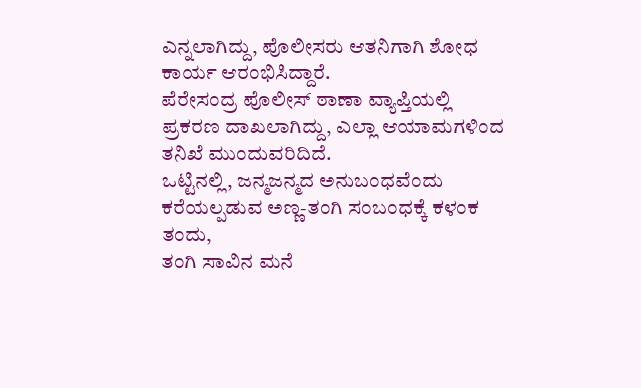ಎನ್ನಲಾಗಿದ್ದು, ಪೊಲೀಸರು ಆತನಿಗಾಗಿ ಶೋಧ ಕಾರ್ಯ ಆರಂಭಿಸಿದ್ದಾರೆ.
ಪೆರೇಸಂದ್ರ ಪೊಲೀಸ್ ಠಾಣಾ ವ್ಯಾಪ್ತಿಯಲ್ಲಿ ಪ್ರಕರಣ ದಾಖಲಾಗಿದ್ದು, ಎಲ್ಲಾ ಆಯಾಮಗಳಿಂದ ತನಿಖೆ ಮುಂದುವರಿದಿದೆ.
ಒಟ್ಟಿನಲ್ಲಿ, ಜನ್ಮಜನ್ಮದ ಅನುಬಂಧವೆಂದು ಕರೆಯಲ್ಪಡುವ ಅಣ್ಣ-ತಂಗಿ ಸಂಬಂಧಕ್ಕೆ ಕಳಂಕ ತಂದು,
ತಂಗಿ ಸಾವಿನ ಮನೆ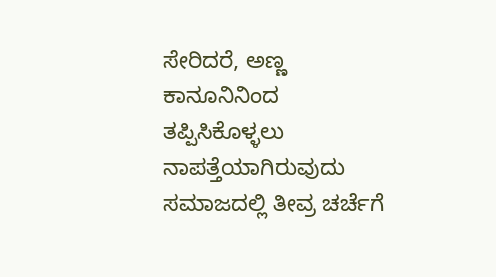ಸೇರಿದರೆ, ಅಣ್ಣ ಕಾನೂನಿನಿಂದ ತಪ್ಪಿಸಿಕೊಳ್ಳಲು ನಾಪತ್ತೆಯಾಗಿರುವುದು ಸಮಾಜದಲ್ಲಿ ತೀವ್ರ ಚರ್ಚೆಗೆ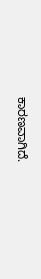ಕಾರಣವಾಗಿದೆ.